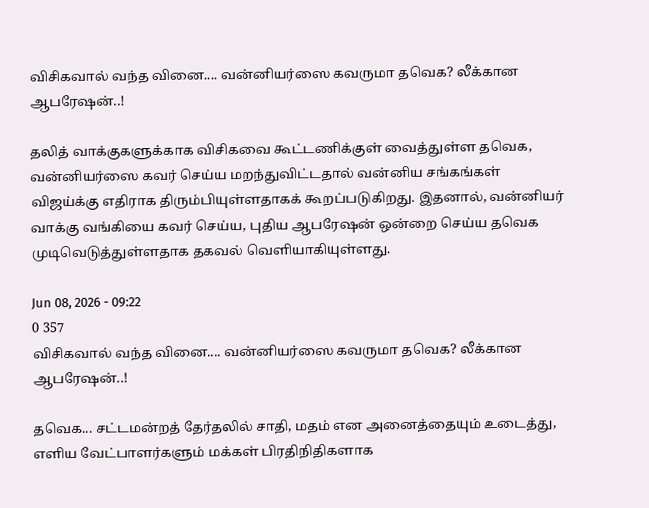விசிகவால் வந்த வினை.... வன்னியர்ஸை கவருமா தவெக? லீக்கான ஆபரேஷன்..!

தலித் வாக்குகளுக்காக விசிகவை கூட்டணிக்குள் வைத்துள்ள தவெக, வன்னியர்ஸை கவர் செய்ய மறந்துவிட்டதால் வன்னிய சங்கங்கள் விஜய்க்கு எதிராக திரும்பியுள்ளதாகக் கூறப்படுகிறது. இதனால், வன்னியர் வாக்கு வங்கியை கவர் செய்ய, புதிய ஆபரேஷன் ஒன்றை செய்ய தவெக முடிவெடுத்துள்ளதாக தகவல் வெளியாகியுள்ளது.

Jun 08, 2026 - 09:22
0 357
விசிகவால் வந்த வினை.... வன்னியர்ஸை கவருமா தவெக? லீக்கான ஆபரேஷன்..!

தவெக... சட்டமன்றத் தேர்தலில் சாதி, மதம் என அனைத்தையும் உடைத்து, எளிய வேட்பாளர்களும் மக்கள் பிரதிநிதிகளாக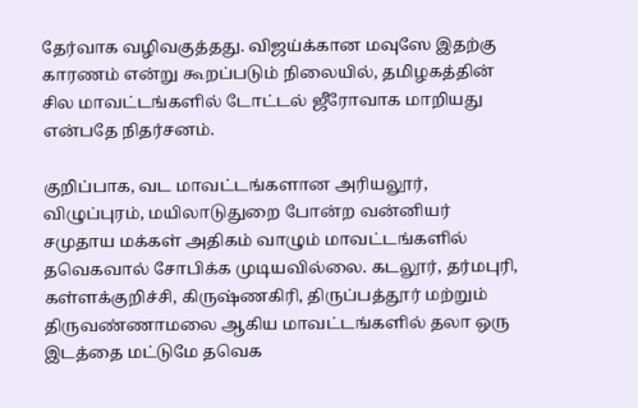தேர்வாக வழிவகுத்தது. விஜய்க்கான மவுஸே இதற்கு காரணம் என்று கூறப்படும் நிலையில், தமிழகத்தின் சில மாவட்டங்களில் டோட்டல் ஜீரோவாக மாறியது என்பதே நிதர்சனம்.

குறிப்பாக, வட மாவட்டங்களான அரியலூர், விழுப்புரம், மயிலாடுதுறை போன்ற வன்னியர் சமுதாய மக்கள் அதிகம் வாழும் மாவட்டங்களில் தவெகவால் சோபிக்க முடியவில்லை. கடலூர், தர்மபுரி, கள்ளக்குறிச்சி, கிருஷ்ணகிரி, திருப்பத்தூர் மற்றும் திருவண்ணாமலை ஆகிய மாவட்டங்களில் தலா ஒரு இடத்தை மட்டுமே தவெக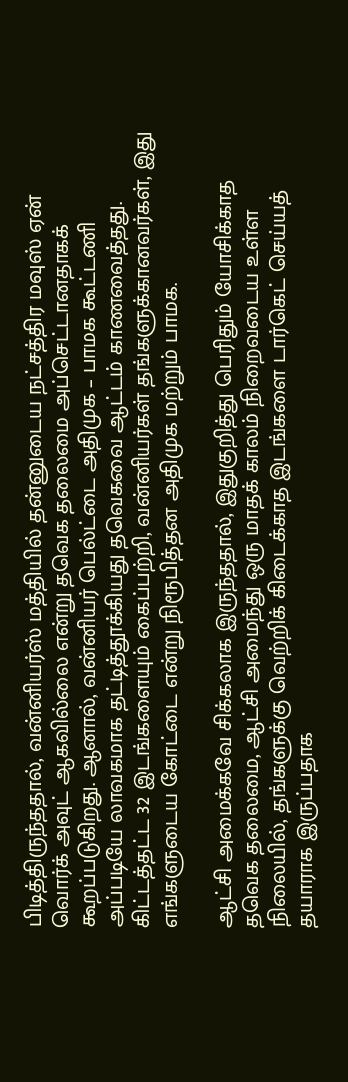பிடித்திருந்ததால், வன்னியர்ஸ் மத்தியில் தன்னுடைய நட்சத்திர மவுஸ் ஏன் வொர்க் அவுட் ஆகவில்லை என்று தவெக தலைமை அப்செட்டானதாகக் கூறப்படுகிறது. ஆனால், வன்னியர் பெல்ட்டை அதிமுக – பாமக கூட்டணி அப்படியே லாவகமாக தட்டித்தூக்கியது தவெகவை ஆட்டம் காணவைத்தது. கிட்டத்தட்ட 32 இடங்களையும் கைப்பற்றி, வன்னியர்கள் தங்களுக்கானவர்கள், இது எங்களுடைய கோட்டை என்று நிரூபித்தன அதிமுக மற்றும் பாமக.

ஆட்சி அமைக்கவே சிக்கலாக இருந்ததால், இதுகுறித்து பெரிதும் யோசிக்காத தவெக தலைமை, ஆட்சி அமைந்து ஒரு மாதக் காலம் நிறைவடைய உள்ள நிலையில், தங்களுக்கு வெற்றிக் கிடைக்காத இடங்களை டார்கெட் செய்யத் தயாராக இருப்பதாக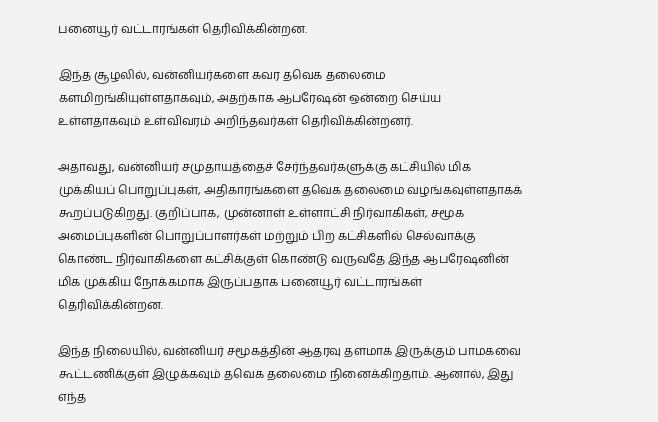பனையூர் வட்டாரங்கள் தெரிவிக்கின்றன.

இந்த சூழலில், வன்னியர்களை கவர தவெக தலைமை களமிறங்கியுள்ளதாகவும், அதற்காக ஆபரேஷன் ஒன்றை செய்ய உள்ளதாகவும் உள்விவரம் அறிந்தவர்கள் தெரிவிக்கின்றனர்.

அதாவது, வன்னியர் சமுதாயத்தைச் சேர்ந்தவர்களுக்கு கட்சியில் மிக முக்கியப் பொறுப்புகள், அதிகாரங்களை தவெக தலைமை வழங்கவுள்ளதாகக் கூறப்படுகிறது. குறிப்பாக, முன்னாள் உள்ளாட்சி நிர்வாகிகள், சமூக அமைப்புகளின் பொறுப்பாளர்கள் மற்றும் பிற கட்சிகளில் செல்வாக்கு கொண்ட நிர்வாகிகளை கட்சிக்குள் கொண்டு வருவதே இந்த ஆபரேஷனின் மிக முக்கிய நோக்கமாக இருப்பதாக பனையூர் வட்டாரங்கள் தெரிவிக்கின்றன.

இந்த நிலையில், வன்னியர் சமூகத்தின் ஆதரவு தளமாக இருக்கும் பாமகவை கூட்டணிக்குள் இழுக்கவும் தவெக தலைமை நினைக்கிறதாம். ஆனால், இது எந்த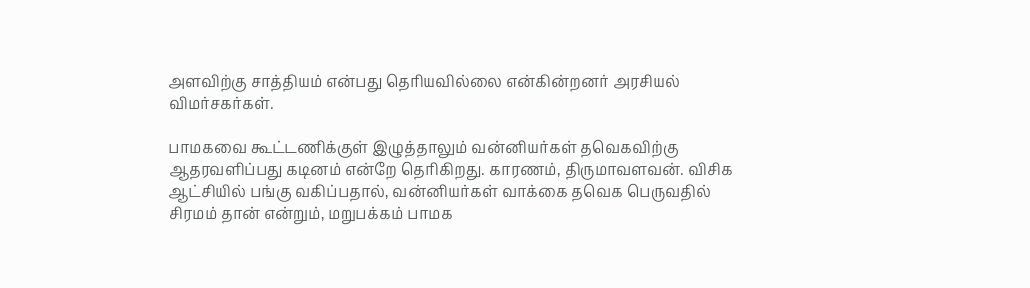அளவிற்கு சாத்தியம் என்பது தெரியவில்லை என்கின்றனர் அரசியல் விமர்சகர்கள்.

பாமகவை கூட்டணிக்குள் இழுத்தாலும் வன்னியர்கள் தவெகவிற்கு ஆதரவளிப்பது கடினம் என்றே தெரிகிறது. காரணம், திருமாவளவன். விசிக ஆட்சியில் பங்கு வகிப்பதால், வன்னியர்கள் வாக்கை தவெக பெருவதில் சிரமம் தான் என்றும், மறுபக்கம் பாமக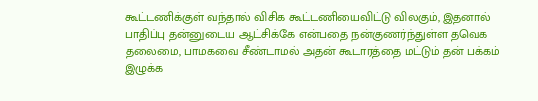கூட்டணிக்குள் வந்தால் விசிக கூட்டணியைவிட்டு விலகும், இதனால் பாதிப்பு தன்னுடைய ஆட்சிக்கே என்பதை நன்குணர்ந்துள்ள தவெக தலைமை, பாமகவை சீண்டாமல் அதன் கூடாரத்தை மட்டும் தன் பக்கம் இழுக்க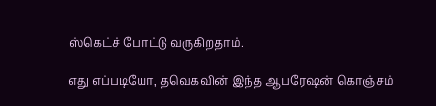ஸ்கெட்ச் போட்டு வருகிறதாம்.

எது எப்படியோ, தவெகவின் இந்த ஆபரேஷன் கொஞ்சம்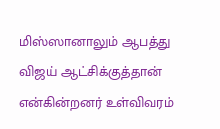மிஸ்ஸானாலும் ஆபத்து விஜய் ஆட்சிக்குத்தான் என்கின்றனர் உள்விவரம்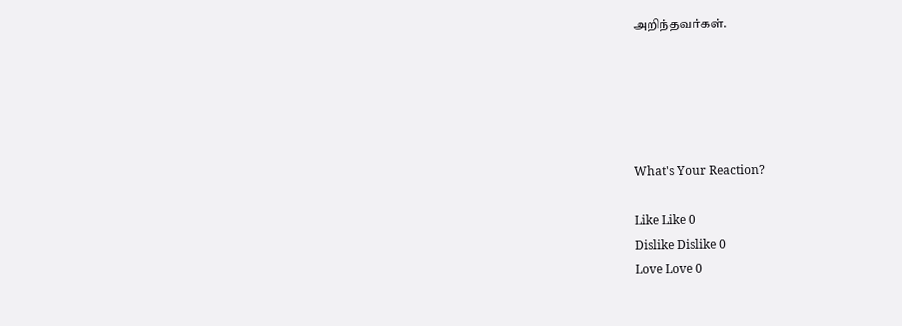அறிந்தவர்கள்.





What's Your Reaction?

Like Like 0
Dislike Dislike 0
Love Love 0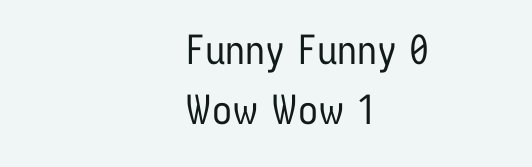Funny Funny 0
Wow Wow 1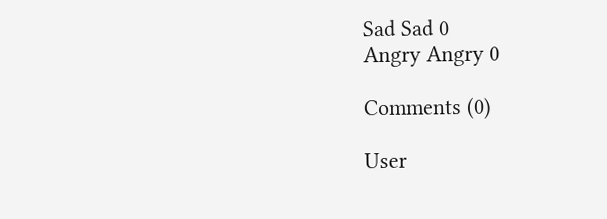Sad Sad 0
Angry Angry 0

Comments (0)

User